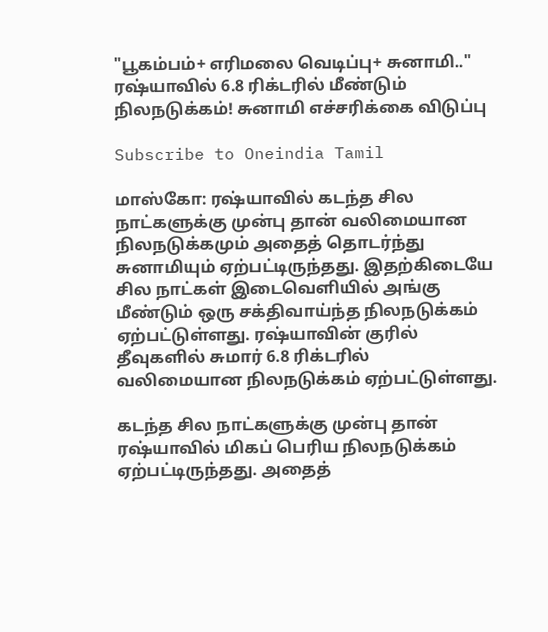"பூகம்பம்+ எரிமலை வெடிப்பு+ சுனாமி.." ரஷ்யாவில் 6.8 ரிக்டரில் மீண்டும் நிலநடுக்கம்! சுனாமி எச்சரிக்கை விடுப்பு

Subscribe to Oneindia Tamil

மாஸ்கோ: ரஷ்யாவில் கடந்த சில நாட்களுக்கு முன்பு தான் வலிமையான நிலநடுக்கமும் அதைத் தொடர்ந்து சுனாமியும் ஏற்பட்டிருந்தது. இதற்கிடையே சில நாட்கள் இடைவெளியில் அங்கு மீண்டும் ஒரு சக்திவாய்ந்த நிலநடுக்கம் ஏற்பட்டுள்ளது. ரஷ்யாவின் குரில் தீவுகளில் சுமார் 6.8 ரிக்டரில் வலிமையான நிலநடுக்கம் ஏற்பட்டுள்ளது.

கடந்த சில நாட்களுக்கு முன்பு தான் ரஷ்யாவில் மிகப் பெரிய நிலநடுக்கம் ஏற்பட்டிருந்தது. அதைத்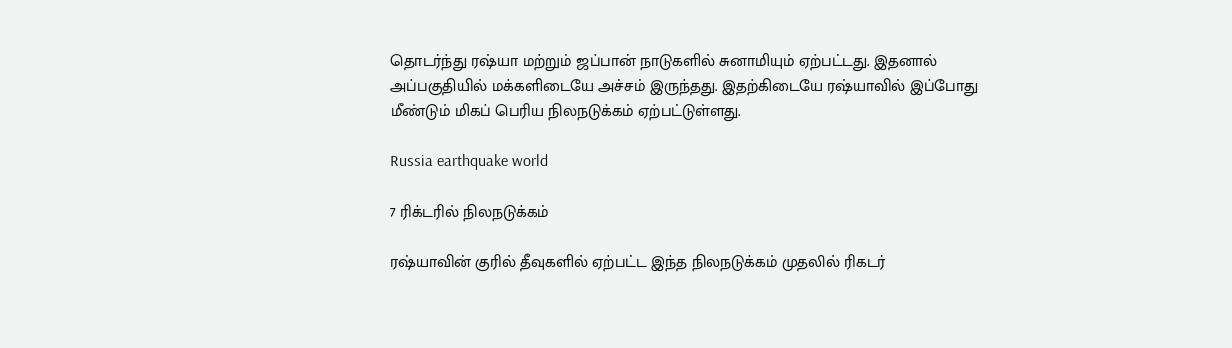தொடர்ந்து ரஷ்யா மற்றும் ஜப்பான் நாடுகளில் சுனாமியும் ஏற்பட்டது. இதனால் அப்பகுதியில் மக்களிடையே அச்சம் இருந்தது. இதற்கிடையே ரஷ்யாவில் இப்போது மீண்டும் மிகப் பெரிய நிலநடுக்கம் ஏற்பட்டுள்ளது.

Russia earthquake world

7 ரிக்டரில் நிலநடுக்கம்

ரஷ்யாவின் குரில் தீவுகளில் ஏற்பட்ட இந்த நிலநடுக்கம் முதலில் ரிகடர்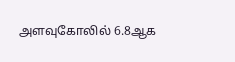அளவுகோலில் 6.8ஆக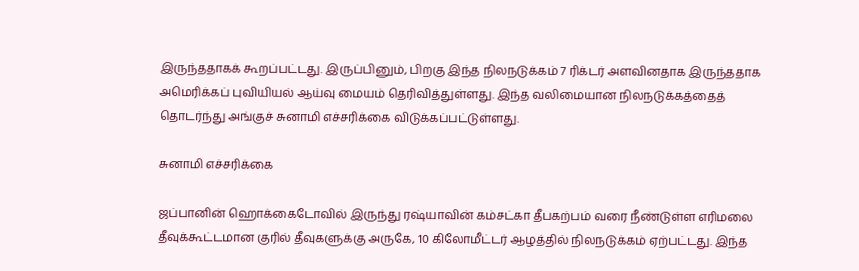இருந்ததாகக் கூறப்பட்டது. இருப்பினும், பிறகு இந்த நிலநடுக்கம் 7 ரிக்டர் அளவினதாக இருந்ததாக அமெரிக்கப் புவியியல் ஆய்வு மையம் தெரிவித்துள்ளது. இந்த வலிமையான நிலநடுக்கத்தைத் தொடர்ந்து அங்குச் சுனாமி எச்சரிக்கை விடுக்கப்பட்டுள்ளது.

சுனாமி எச்சரிக்கை

ஜப்பானின் ஹொக்கைடோவில் இருந்து ரஷ்யாவின் கம்சட்கா தீபகற்பம் வரை நீண்டுள்ள எரிமலை தீவுக்கூட்டமான குரில் தீவுகளுக்கு அருகே, 10 கிலோமீட்டர் ஆழத்தில் நிலநடுக்கம் ஏற்பட்டது. இந்த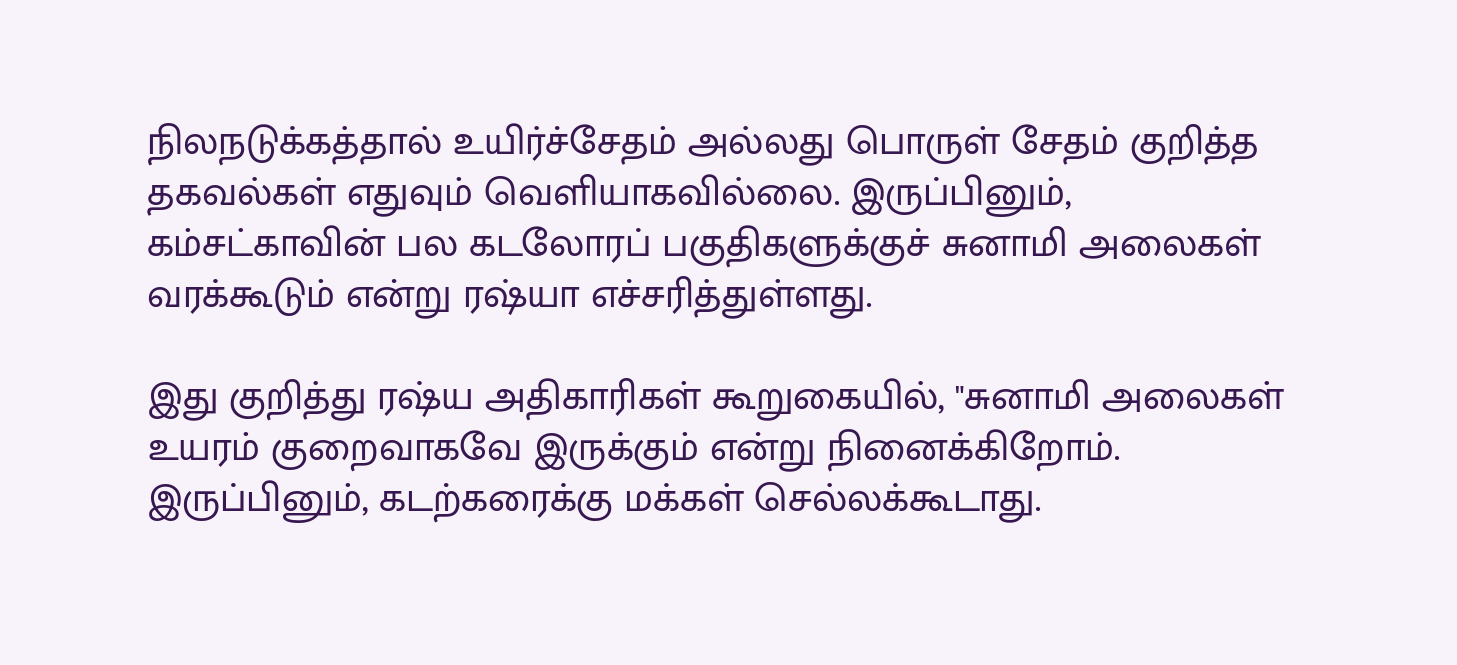நிலநடுக்கத்தால் உயிர்ச்சேதம் அல்லது பொருள் சேதம் குறித்த தகவல்கள் எதுவும் வெளியாகவில்லை. இருப்பினும், கம்சட்காவின் பல கடலோரப் பகுதிகளுக்குச் சுனாமி அலைகள் வரக்கூடும் என்று ரஷ்யா எச்சரித்துள்ளது.

இது குறித்து ரஷ்ய அதிகாரிகள் கூறுகையில், "சுனாமி அலைகள் உயரம் குறைவாகவே இருக்கும் என்று நினைக்கிறோம். இருப்பினும், கடற்கரைக்கு மக்கள் செல்லக்கூடாது.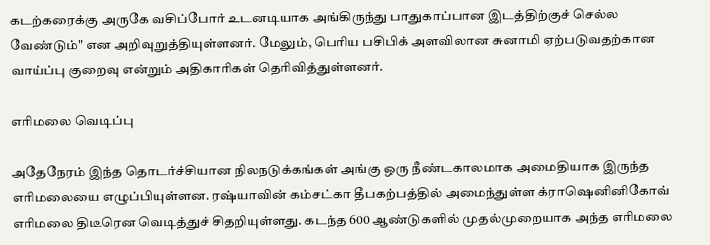கடற்கரைக்கு அருகே வசிப்போர் உடனடியாக அங்கிருந்து பாதுகாப்பான இடத்திற்குச் செல்ல வேண்டும்" என அறிவுறுத்தியுள்ளனர். மேலும், பெரிய பசிபிக் அளவிலான சுனாமி ஏற்படுவதற்கான வாய்ப்பு குறைவு என்றும் அதிகாரிகள் தெரிவித்துள்ளனர்.

எரிமலை வெடிப்பு

அதேநேரம் இந்த தொடர்ச்சியான நிலநடுக்கங்கள் அங்கு ஒரு நீண்டகாலமாக அமைதியாக இருந்த எரிமலையை எழுப்பியுள்ளன. ரஷ்யாவின் கம்சட்கா தீபகற்பத்தில் அமைந்துள்ள க்ராஷெனினிகோவ் எரிமலை திடீரென வெடித்துச் சிதறியுள்ளது. கடந்த 600 ஆண்டுகளில் முதல்முறையாக அந்த எரிமலை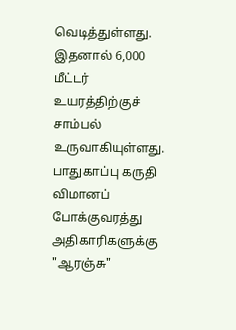வெடித்துள்ளது. இதனால் 6,000 மீட்டர் உயரத்திற்குச் சாம்பல் உருவாகியுள்ளது. பாதுகாப்பு கருதி விமானப் போக்குவரத்து அதிகாரிகளுக்கு "ஆரஞ்சு"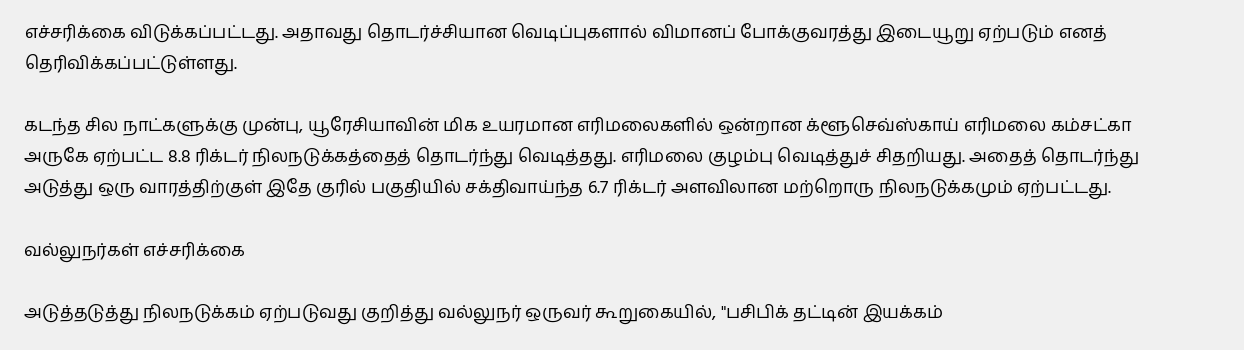எச்சரிக்கை விடுக்கப்பட்டது. அதாவது தொடர்ச்சியான வெடிப்புகளால் விமானப் போக்குவரத்து இடையூறு ஏற்படும் எனத் தெரிவிக்கப்பட்டுள்ளது.

கடந்த சில நாட்களுக்கு முன்பு, யூரேசியாவின் மிக உயரமான எரிமலைகளில் ஒன்றான க்ளூசெவ்ஸ்காய் எரிமலை கம்சட்கா அருகே ஏற்பட்ட 8.8 ரிக்டர் நிலநடுக்கத்தைத் தொடர்ந்து வெடித்தது. எரிமலை குழம்பு வெடித்துச் சிதறியது. அதைத் தொடர்ந்து அடுத்து ஒரு வாரத்திற்குள் இதே குரில் பகுதியில் சக்திவாய்ந்த 6.7 ரிக்டர் அளவிலான மற்றொரு நிலநடுக்கமும் ஏற்பட்டது.

வல்லுநர்கள் எச்சரிக்கை

அடுத்தடுத்து நிலநடுக்கம் ஏற்படுவது குறித்து வல்லுநர் ஒருவர் கூறுகையில், "பசிபிக் தட்டின் இயக்கம்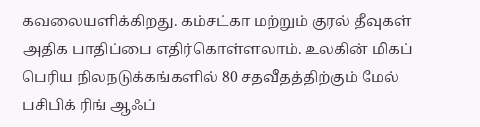கவலையளிக்கிறது. கம்சட்கா மற்றும் குரல் தீவுகள் அதிக பாதிப்பை எதிர்கொள்ளலாம். உலகின் மிகப் பெரிய நிலநடுக்கங்களில் 80 சதவீதத்திற்கும் மேல் பசிபிக் ரிங் ஆஃப்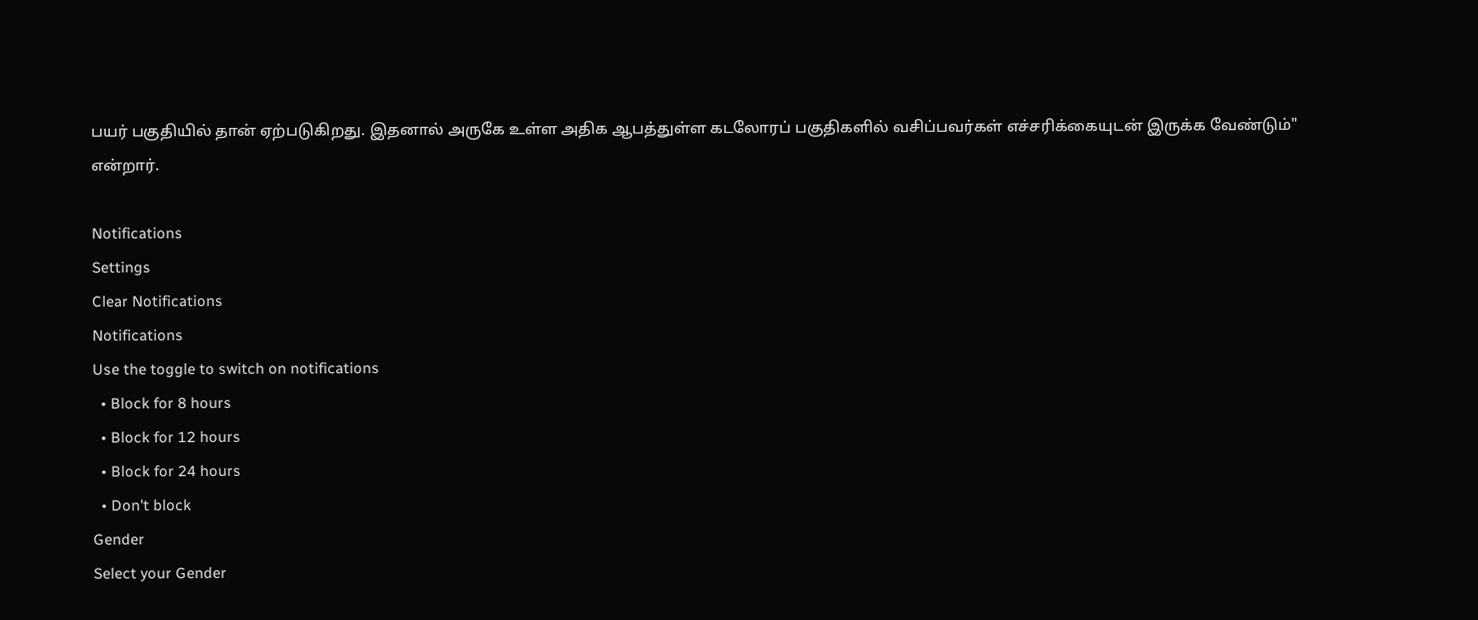பயர் பகுதியில் தான் ஏற்படுகிறது. இதனால் அருகே உள்ள அதிக ஆபத்துள்ள கடலோரப் பகுதிகளில் வசிப்பவர்கள் எச்சரிக்கையுடன் இருக்க வேண்டும்" என்றார்.

Notifications
Settings
Clear Notifications
Notifications
Use the toggle to switch on notifications
  • Block for 8 hours
  • Block for 12 hours
  • Block for 24 hours
  • Don't block
Gender
Select your Gender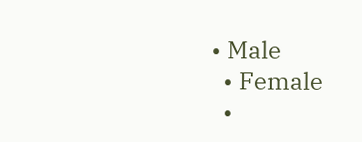• Male
  • Female
  •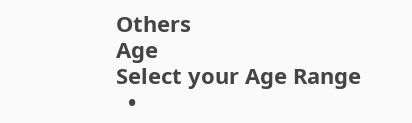Others
Age
Select your Age Range
  •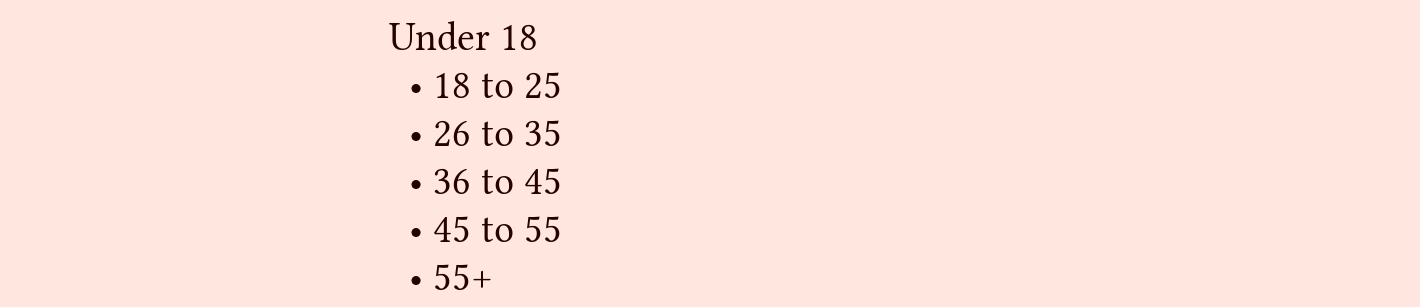Under 18
  • 18 to 25
  • 26 to 35
  • 36 to 45
  • 45 to 55
  • 55+